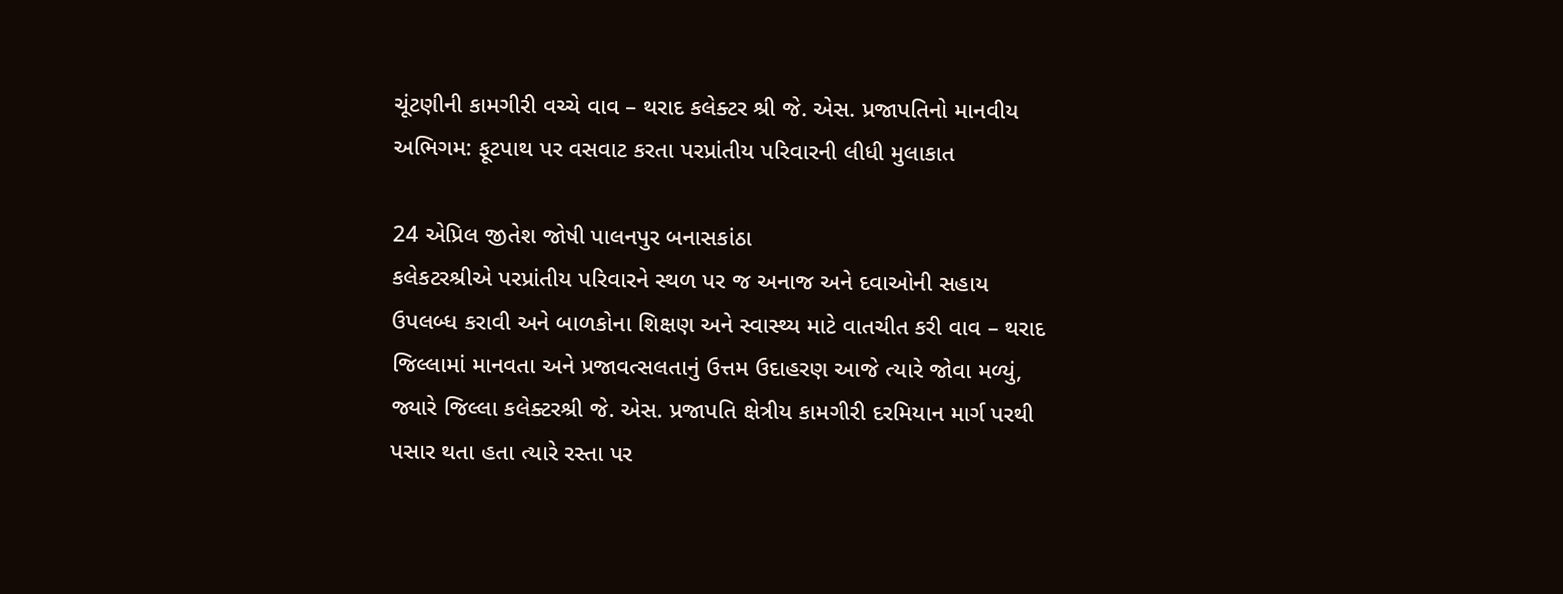ચૂંટણીની કામગીરી વચ્ચે વાવ – થરાદ કલેક્ટર શ્રી જે. એસ. પ્રજાપતિનો માનવીય અભિગમ: ફૂટપાથ પર વસવાટ કરતા પરપ્રાંતીય પરિવારની લીધી મુલાકાત

24 એપ્રિલ જીતેશ જોષી પાલનપુર બનાસકાંઠા
કલેકટરશ્રીએ પરપ્રાંતીય પરિવારને સ્થળ પર જ અનાજ અને દવાઓની સહાય ઉપલબ્ધ કરાવી અને બાળકોના શિક્ષણ અને સ્વાસ્થ્ય માટે વાતચીત કરી વાવ – થરાદ જિલ્લામાં માનવતા અને પ્રજાવત્સલતાનું ઉત્તમ ઉદાહરણ આજે ત્યારે જોવા મળ્યું, જ્યારે જિલ્લા કલેક્ટરશ્રી જે. એસ. પ્રજાપતિ ક્ષેત્રીય કામગીરી દરમિયાન માર્ગ પરથી પસાર થતા હતા ત્યારે રસ્તા પર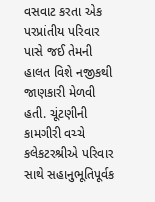વસવાટ કરતા એક પરપ્રાંતીય પરિવાર પાસે જઈ તેમની હાલત વિશે નજીકથી જાણકારી મેળવી હતી. ચૂંટણીની કામગીરી વચ્ચે કલેકટરશ્રીએ પરિવાર સાથે સહાનુભૂતિપૂર્વક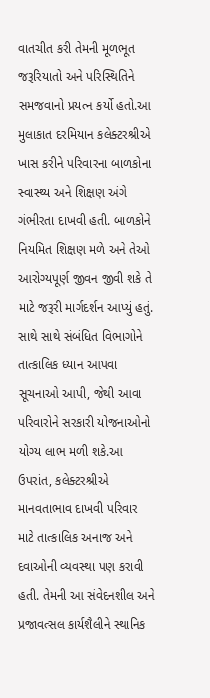વાતચીત કરી તેમની મૂળભૂત જરૂરિયાતો અને પરિસ્થિતિને સમજવાનો પ્રયત્ન કર્યો હતો.આ મુલાકાત દરમિયાન કલેક્ટરશ્રીએ ખાસ કરીને પરિવારના બાળકોના સ્વાસ્થ્ય અને શિક્ષણ અંગે ગંભીરતા દાખવી હતી. બાળકોને નિયમિત શિક્ષણ મળે અને તેઓ આરોગ્યપૂર્ણ જીવન જીવી શકે તે માટે જરૂરી માર્ગદર્શન આપ્યું હતું. સાથે સાથે સંબંધિત વિભાગોને તાત્કાલિક ધ્યાન આપવા સૂચનાઓ આપી, જેથી આવા પરિવારોને સરકારી યોજનાઓનો યોગ્ય લાભ મળી શકે.આ ઉપરાંત, કલેક્ટરશ્રીએ માનવતાભાવ દાખવી પરિવાર માટે તાત્કાલિક અનાજ અને દવાઓની વ્યવસ્થા પણ કરાવી હતી. તેમની આ સંવેદનશીલ અને પ્રજાવત્સલ કાર્યશૈલીને સ્થાનિક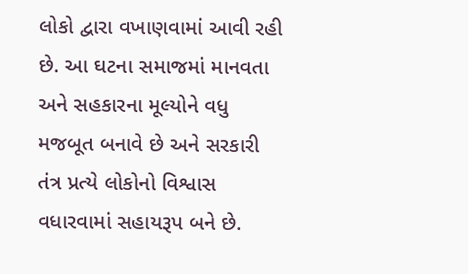લોકો દ્વારા વખાણવામાં આવી રહી છે. આ ઘટના સમાજમાં માનવતા અને સહકારના મૂલ્યોને વધુ મજબૂત બનાવે છે અને સરકારી તંત્ર પ્રત્યે લોકોનો વિશ્વાસ વધારવામાં સહાયરૂપ બને છે.